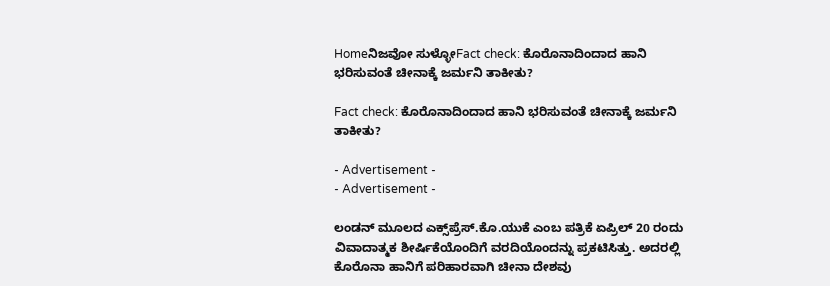Homeನಿಜವೋ ಸುಳ್ಳೋFact check: ಕೊರೊನಾದಿಂದಾದ ಹಾನಿ ಭರಿಸುವಂತೆ ಚೀನಾಕ್ಕೆ ಜರ್ಮನಿ ತಾಕೀತು?

Fact check: ಕೊರೊನಾದಿಂದಾದ ಹಾನಿ ಭರಿಸುವಂತೆ ಚೀನಾಕ್ಕೆ ಜರ್ಮನಿ ತಾಕೀತು?

- Advertisement -
- Advertisement -

ಲಂಡನ್ ಮೂಲದ ಎಕ್ಸ್‌ಪ್ರೆಸ್.ಕೊ.ಯುಕೆ ಎಂಬ ಪತ್ರಿಕೆ ಏಪ್ರಿಲ್ 20 ರಂದು ವಿವಾದಾತ್ಮಕ ಶೀರ್ಷಿಕೆಯೊಂದಿಗೆ ವರದಿಯೊಂದನ್ನು ಪ್ರಕಟಿಸಿತ್ತು. ಅದರಲ್ಲಿ ಕೊರೊನಾ ಹಾನಿಗೆ ಪರಿಹಾರವಾಗಿ ಚೀನಾ ದೇಶವು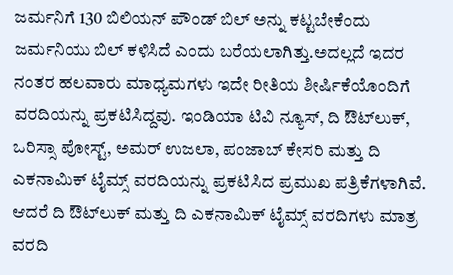ಜರ್ಮನಿಗೆ 130 ಬಿಲಿಯನ್ ಪೌಂಡ್ ಬಿಲ್ ಅನ್ನು ಕಟ್ಟಬೇಕೆಂದು ಜರ್ಮನಿಯು ಬಿಲ್‌ ಕಳಿಸಿದೆ ಎಂದು ಬರೆಯಲಾಗಿತ್ತು.ಅದಲ್ಲದೆ ಇದರ ನಂತರ ಹಲವಾರು ಮಾಧ್ಯಮಗಳು ಇದೇ ರೀತಿಯ ಶೀರ್ಷಿಕೆಯೊಂದಿಗೆ ವರದಿಯನ್ನು ಪ್ರಕಟಿಸಿದ್ದವು. ಇಂಡಿಯಾ ಟಿವಿ ನ್ಯೂಸ್, ದಿ ಔಟ್‌ಲುಕ್, ಒರಿಸ್ಸಾ ಪೋಸ್ಟ್, ಅಮರ್ ಉಜಲಾ, ಪಂಜಾಬ್ ಕೇಸರಿ ಮತ್ತು ದಿ ಎಕನಾಮಿಕ್ ಟೈಮ್ಸ್ ವರದಿಯನ್ನು ಪ್ರಕಟಿಸಿದ ಪ್ರಮುಖ ಪತ್ರಿಕೆಗಳಾಗಿವೆ. ಆದರೆ ದಿ ಔಟ್‌ಲುಕ್ ಮತ್ತು ದಿ ಎಕನಾಮಿಕ್ ಟೈಮ್ಸ್ ವರದಿಗಳು ಮಾತ್ರ ವರದಿ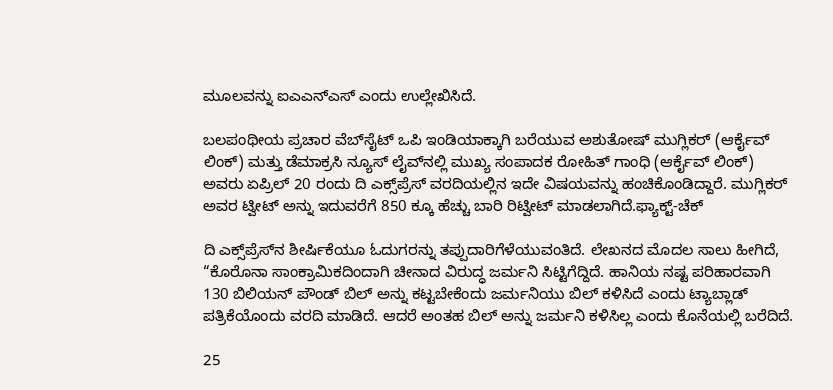ಮೂಲವನ್ನು ಐಎಎನ್‌ಎಸ್ ಎಂದು ಉಲ್ಲೇಖಿಸಿದೆ.

ಬಲಪಂಥೀಯ ಪ್ರಚಾರ ವೆಬ್‌ಸೈಟ್ ಒಪಿ ಇಂಡಿಯಾಕ್ಕಾಗಿ ಬರೆಯುವ ಅಶುತೋಷ್ ಮುಗ್ಲಿಕರ್ (ಆರ್ಕೈವ್ ಲಿಂಕ್) ಮತ್ತು ಡೆಮಾಕ್ರಸಿ ನ್ಯೂಸ್ ಲೈವ್‌ನಲ್ಲಿ ಮುಖ್ಯ ಸಂಪಾದಕ ರೋಹಿತ್ ಗಾಂಧಿ (ಆರ್ಕೈವ್ ಲಿಂಕ್) ಅವರು ಏಪ್ರಿಲ್ 20 ರಂದು ದಿ ಎಕ್ಸ್‌ಪ್ರೆಸ್ ವರದಿಯಲ್ಲಿನ ಇದೇ ವಿಷಯವನ್ನು ಹಂಚಿಕೊಂಡಿದ್ದಾರೆ. ಮುಗ್ಲಿಕರ್ ಅವರ ಟ್ವೀಟ್ ಅನ್ನು ಇದುವರೆಗೆ 850 ಕ್ಕೂ ಹೆಚ್ಚು ಬಾರಿ ರಿಟ್ವೀಟ್ ಮಾಡಲಾಗಿದೆ.ಫ್ಯಾಕ್ಟ್-ಚೆಕ್

ದಿ ಎಕ್ಸ್‌ಪ್ರೆಸ್‌ನ ಶೀರ್ಷಿಕೆಯೂ ಓದುಗರನ್ನು ತಪ್ಪುದಾರಿಗೆಳೆಯುವಂತಿದೆ. ಲೇಖನದ ಮೊದಲ ಸಾಲು ಹೀಗಿದೆ, “ಕೊರೊನಾ ಸಾಂಕ್ರಾಮಿಕದಿಂದಾಗಿ ಚೀನಾದ ವಿರುದ್ಧ ಜರ್ಮನಿ ಸಿಟ್ಟಿಗೆದ್ದಿದೆ. ಹಾನಿಯ ನಷ್ಟ ಪರಿಹಾರವಾಗಿ 130 ಬಿಲಿಯನ್ ಪೌಂಡ್ ಬಿಲ್ ಅನ್ನು ಕಟ್ಟಬೇಕೆಂದು ಜರ್ಮನಿಯು ಬಿಲ್‌ ಕಳಿಸಿದೆ ಎಂದು ಟ್ಯಾಬ್ಲಾಡ್‌ ಪತ್ರಿಕೆಯೊಂದು ವರದಿ ಮಾಡಿದೆ. ಆದರೆ ಅಂತಹ ಬಿಲ್‌ ಅನ್ನು ಜರ್ಮನಿ ಕಳಿಸಿಲ್ಲ ಎಂದು ಕೊನೆಯಲ್ಲಿ ಬರೆದಿದೆ.

25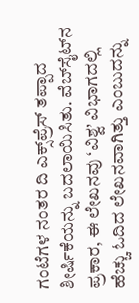ಗಂಟೆಗಳ ನಂತರ ದಿ ಎಕ್ಸ್‌ಪ್ರೆಸ್ ತಪ್ಪಾದ ಶೀರ್ಷಿಕೆಯನ್ನು ಬದಲಾಯಿಸಿತು. ವೆಬ್‌ಸೈಟ್‌ನ ಪ್ರಕಾರ, ಈ ಲೇಖನವು ‘ವಿಶ್ವ’ ವಿಭಾಗದಲ್ಲಿ ಹೆಚ್ಚು ಓದಿದ ಲೇಖನವಾಗಿತ್ತು ಎಂಬುದನ್ನು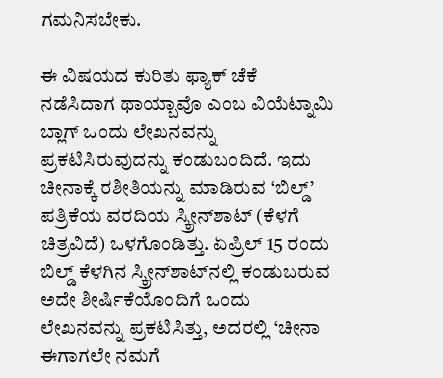ಗಮನಿಸಬೇಕು.

ಈ ವಿಷಯದ ಕುರಿತು ಫ್ಯಾಕ್‌ ಚೆಕೆ ನಡೆಸಿದಾಗ ಥಾಯ್ಬಾವೊ ಎಂಬ ವಿಯೆಟ್ನಾಮಿ ಬ್ಲಾಗ್ ಒಂದು ಲೇಖನವನ್ನು ಪ್ರಕಟಿಸಿರುವುದನ್ನು ಕಂಡುಬಂದಿದೆ. ಇದು ಚೀನಾಕ್ಕೆ ರಶೀತಿಯನ್ನು ಮಾಡಿರುವ ‘ಬಿಲ್ಡ್’ ಪತ್ರಿಕೆಯ ವರದಿಯ ಸ್ಕ್ರೀನ್‌ಶಾಟ್ (ಕೆಳಗೆ ಚಿತ್ರವಿದೆ) ಒಳಗೊಂಡಿತ್ತು. ಏಪ್ರಿಲ್ 15 ರಂದು ಬಿಲ್ಡ್ ಕೆಳಗಿನ ಸ್ಕ್ರೀನ್‌ಶಾಟ್‌ನಲ್ಲಿ ಕಂಡುಬರುವ ಅದೇ ಶೀರ್ಷಿಕೆಯೊಂದಿಗೆ ಒಂದು ಲೇಖನವನ್ನು ಪ್ರಕಟಿಸಿತ್ತು, ಅದರಲ್ಲಿ ‘ಚೀನಾ ಈಗಾಗಲೇ ನಮಗೆ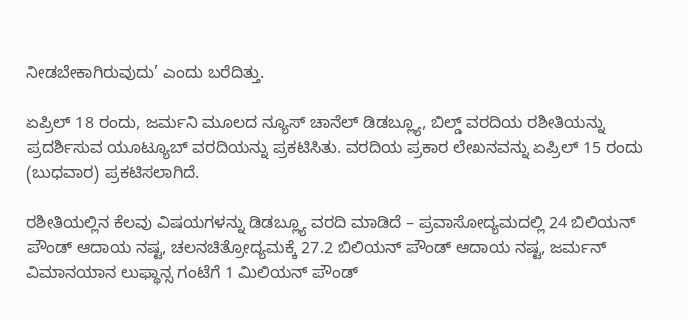ನೀಡಬೇಕಾಗಿರುವುದು’ ಎಂದು ಬರೆದಿತ್ತು.

ಏಪ್ರಿಲ್ 18 ರಂದು, ಜರ್ಮನಿ ಮೂಲದ ನ್ಯೂಸ್ ಚಾನೆಲ್ ಡಿಡಬ್ಲ್ಯೂ, ಬಿಲ್ಡ್ ವರದಿಯ ರಶೀತಿಯನ್ನು ಪ್ರದರ್ಶಿಸುವ ಯೂಟ್ಯೂಬ್ ವರದಿಯನ್ನು ಪ್ರಕಟಿಸಿತು. ವರದಿಯ ಪ್ರಕಾರ ಲೇಖನವನ್ನು ಏಪ್ರಿಲ್ 15 ರಂದು (ಬುಧವಾರ) ಪ್ರಕಟಿಸಲಾಗಿದೆ.

ರಶೀತಿಯಲ್ಲಿನ ಕೆಲವು ವಿಷಯಗಳನ್ನು ಡಿಡಬ್ಲ್ಯೂ ವರದಿ ಮಾಡಿದೆ – ಪ್ರವಾಸೋದ್ಯಮದಲ್ಲಿ 24 ಬಿಲಿಯನ್ ಪೌಂಡ್ ಆದಾಯ ನಷ್ಟ, ಚಲನಚಿತ್ರೋದ್ಯಮಕ್ಕೆ 27.2 ಬಿಲಿಯನ್ ಪೌಂಡ್ ಆದಾಯ ನಷ್ಟ, ಜರ್ಮನ್ ವಿಮಾನಯಾನ ಲುಫ್ಥಾನ್ಸ ಗಂಟೆಗೆ 1 ಮಿಲಿಯನ್ ಪೌಂಡ್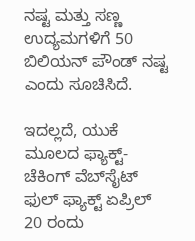ನಷ್ಟ ಮತ್ತು ಸಣ್ಣ ಉದ್ಯಮಗಳಿಗೆ 50 ಬಿಲಿಯನ್ ಪೌಂಡ್ ನಷ್ಟ ಎಂದು ಸೂಚಿಸಿದೆ.

ಇದಲ್ಲದೆ, ಯುಕೆ ಮೂಲದ ಫ್ಯಾಕ್ಟ್-ಚೆಕಿಂಗ್ ವೆಬ್‌ಸೈಟ್ ಫುಲ್ ಫ್ಯಾಕ್ಟ್ ಏಪ್ರಿಲ್ 20 ರಂದು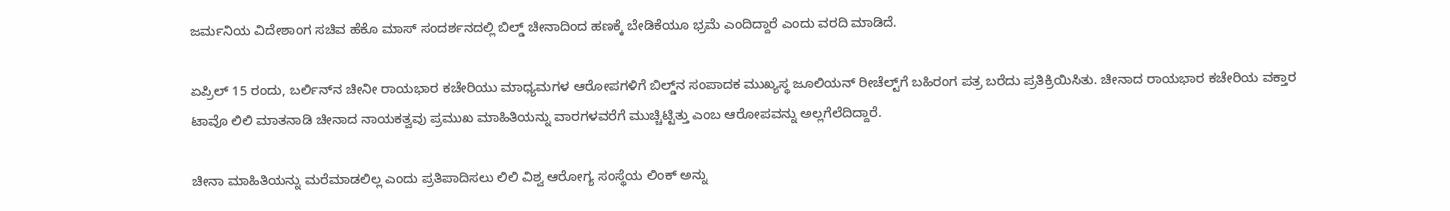ಜರ್ಮನಿಯ ವಿದೇಶಾಂಗ ಸಚಿವ ಹೆಕೊ ಮಾಸ್ ಸಂದರ್ಶನದಲ್ಲಿ ಬಿಲ್ಡ್ ಚೀನಾದಿಂದ ಹಣಕ್ಕೆ ಬೇಡಿಕೆಯೂ ಭ್ರಮೆ ಎಂದಿದ್ದಾರೆ ಎಂದು ವರದಿ ಮಾಡಿದೆ.

ಏಪ್ರಿಲ್ 15 ರಂದು, ಬರ್ಲಿನ್‌ನ ಚೀನೀ ರಾಯಭಾರ ಕಚೇರಿಯು ಮಾಧ್ಯಮಗಳ ಆರೋಪಗಳಿಗೆ ಬಿಲ್ಡ್‌ನ ಸಂಪಾದಕ ಮುಖ್ಯಸ್ಥ ಜೂಲಿಯನ್ ರೀಚೆಲ್ಟ್‌ಗೆ ಬಹಿರಂಗ ಪತ್ರ ಬರೆದು ಪ್ರತಿಕ್ರಿಯಿಸಿತು. ಚೀನಾದ ರಾಯಭಾರ ಕಚೇರಿಯ ವಕ್ತಾರ ಟಾವೊ ಲಿಲಿ ಮಾತನಾಡಿ ಚೀನಾದ ನಾಯಕತ್ವವು ಪ್ರಮುಖ ಮಾಹಿತಿಯನ್ನು ವಾರಗಳವರೆಗೆ ಮುಚ್ಚಿಟ್ಟಿತ್ತು ಎಂಬ ಆರೋಪವನ್ನು ಅಲ್ಲಗೆಲೆದಿದ್ದಾರೆ.

ಚೀನಾ ಮಾಹಿತಿಯನ್ನು ಮರೆಮಾಡಲಿಲ್ಲ ಎಂದು ಪ್ರತಿಪಾದಿಸಲು ಲಿಲಿ ವಿಶ್ವ ಆರೋಗ್ಯ ಸಂಸ್ಥೆಯ ಲಿಂಕ್ ಅನ್ನು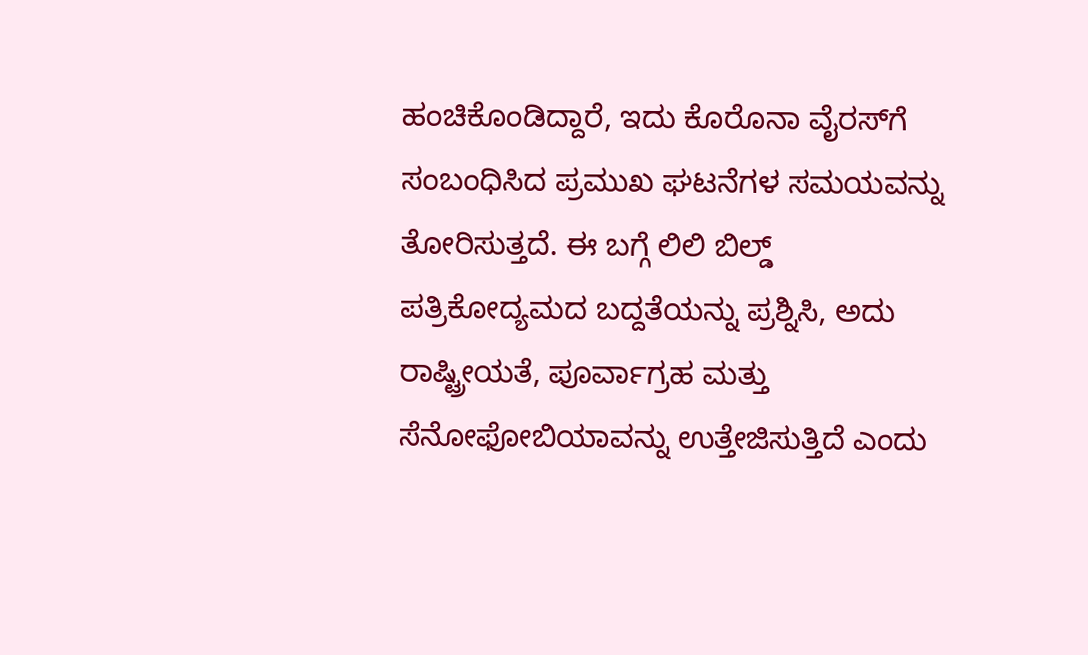ಹಂಚಿಕೊಂಡಿದ್ದಾರೆ, ಇದು ಕೊರೊನಾ ವೈರಸ್‌ಗೆ ಸಂಬಂಧಿಸಿದ ಪ್ರಮುಖ ಘಟನೆಗಳ ಸಮಯವನ್ನು ತೋರಿಸುತ್ತದೆ. ಈ ಬಗ್ಗೆ ಲಿಲಿ ಬಿಲ್ಡ್ ಪತ್ರಿಕೋದ್ಯಮದ ಬದ್ದತೆಯನ್ನು ಪ್ರಶ್ನಿಸಿ, ಅದು ರಾಷ್ಟ್ರೀಯತೆ, ಪೂರ್ವಾಗ್ರಹ ಮತ್ತು ಸೆನೋಫೋಬಿಯಾವನ್ನು ಉತ್ತೇಜಿಸುತ್ತಿದೆ ಎಂದು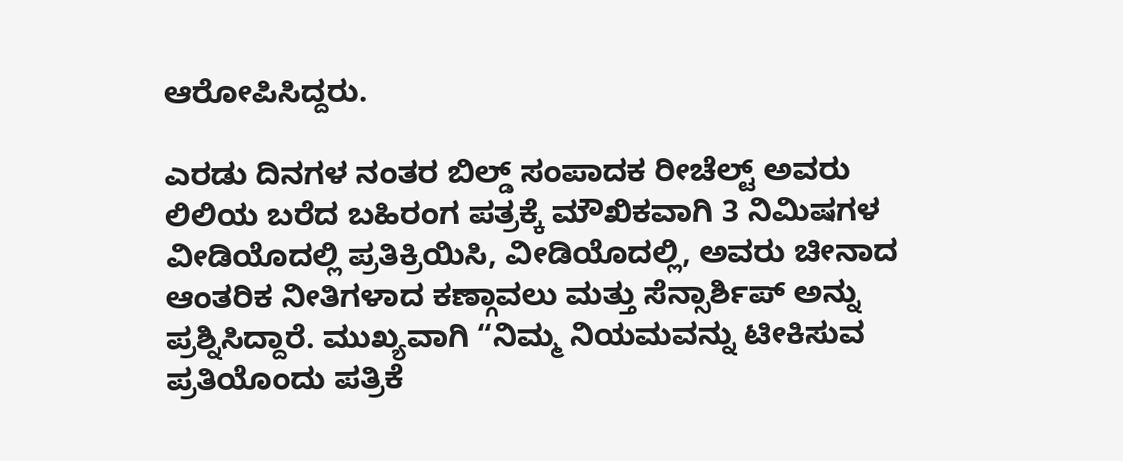ಆರೋಪಿಸಿದ್ದರು.

ಎರಡು ದಿನಗಳ ನಂತರ ಬಿಲ್ಡ್ ಸಂಪಾದಕ ರೀಚೆಲ್ಟ್ ಅವರು ಲಿಲಿಯ ಬರೆದ ಬಹಿರಂಗ ಪತ್ರಕ್ಕೆ ಮೌಖಿಕವಾಗಿ 3 ನಿಮಿಷಗಳ ವೀಡಿಯೊದಲ್ಲಿ ಪ್ರತಿಕ್ರಿಯಿಸಿ, ವೀಡಿಯೊದಲ್ಲಿ, ಅವರು ಚೀನಾದ ಆಂತರಿಕ ನೀತಿಗಳಾದ ಕಣ್ಗಾವಲು ಮತ್ತು ಸೆನ್ಸಾರ್ಶಿಪ್ ಅನ್ನು ಪ್ರಶ್ನಿಸಿದ್ದಾರೆ. ಮುಖ್ಯವಾಗಿ “ನಿಮ್ಮ ನಿಯಮವನ್ನು ಟೀಕಿಸುವ ಪ್ರತಿಯೊಂದು ಪತ್ರಿಕೆ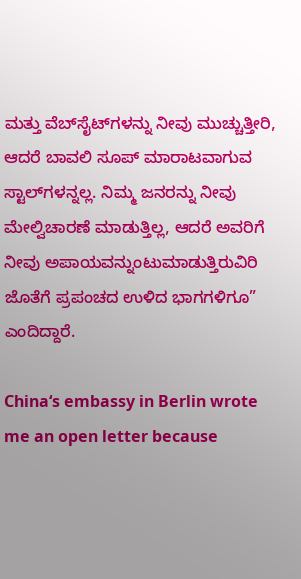ಮತ್ತು ವೆಬ್‌ಸೈಟ್‌ಗಳನ್ನು ನೀವು ಮುಚ್ಚುತ್ತೀರಿ, ಆದರೆ ಬಾವಲಿ ಸೂಪ್ ಮಾರಾಟವಾಗುವ ಸ್ಟಾಲ್‌ಗಳನ್ನಲ್ಲ. ನಿಮ್ಮ ಜನರನ್ನು ನೀವು ಮೇಲ್ವಿಚಾರಣೆ ಮಾಡುತ್ತಿಲ್ಲ, ಆದರೆ ಅವರಿಗೆ ನೀವು ಅಪಾಯವನ್ನುಂಟುಮಾಡುತ್ತಿರುವಿರಿ ಜೊತೆಗೆ ಪ್ರಪಂಚದ ಉಳಿದ ಭಾಗಗಳಿಗೂ” ಎಂದಿದ್ದಾರೆ.

China‘s embassy in Berlin wrote me an open letter because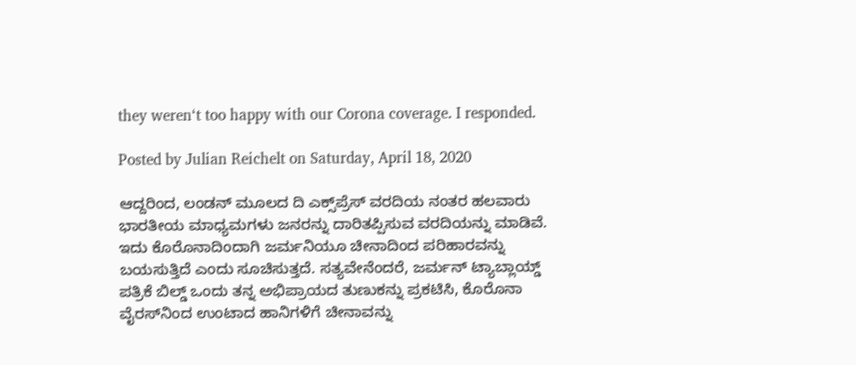they weren‘t too happy with our Corona coverage. I responded.

Posted by Julian Reichelt on Saturday, April 18, 2020

ಆದ್ದರಿಂದ, ಲಂಡನ್ ಮೂಲದ ದಿ ಎಕ್ಸ್‌ಪ್ರೆಸ್ ವರದಿಯ ನಂತರ ಹಲವಾರು ಭಾರತೀಯ ಮಾಧ್ಯಮಗಳು ಜನರನ್ನು ದಾರಿತಪ್ಪಿಸುವ ವರದಿಯನ್ನು ಮಾಡಿವೆ. ಇದು ಕೊರೊನಾದಿಂದಾಗಿ ಜರ್ಮನಿಯೂ ಚೀನಾದಿಂದ ಪರಿಹಾರವನ್ನು ಬಯಸುತ್ತಿದೆ ಎಂದು ಸೂಚಿಸುತ್ತದೆ. ಸತ್ಯವೇನೆಂದರೆ, ಜರ್ಮನ್ ಟ್ಯಾಬ್ಲಾಯ್ಡ್ ಪತ್ರಿಕೆ ಬಿಲ್ಡ್ ಒಂದು ತನ್ನ ಅಭಿಪ್ರಾಯದ ತುಣುಕನ್ನು ಪ್ರಕಟಿಸಿ, ಕೊರೊನಾ ವೈರಸ್‌ನಿಂದ ಉಂಟಾದ ಹಾನಿಗಳಿಗೆ ಚೀನಾವನ್ನು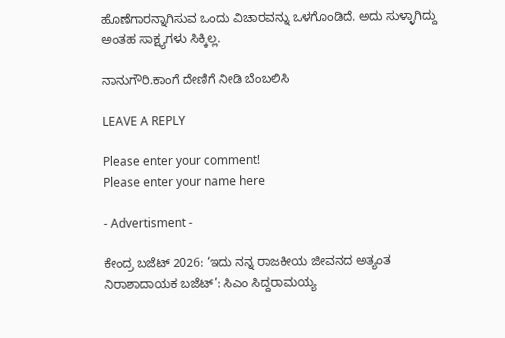ಹೊಣೆಗಾರನ್ನಾಗಿಸುವ ಒಂದು ವಿಚಾರವನ್ನು ಒಳಗೊಂಡಿದೆ. ಅದು ಸುಳ್ಳಾಗಿದ್ದು ಅಂತಹ ಸಾಕ್ಷ್ಯಗಳು ಸಿಕ್ಕಿಲ್ಲ.

ನಾನುಗೌರಿ.ಕಾಂಗೆ ದೇಣಿಗೆ ನೀಡಿ ಬೆಂಬಲಿಸಿ

LEAVE A REPLY

Please enter your comment!
Please enter your name here

- Advertisment -

ಕೇಂದ್ರ ಬಜೆಟ್ 2026: ‘ಇದು ನನ್ನ ರಾಜಕೀಯ ಜೀವನದ ಅತ್ಯಂತ ನಿರಾಶಾದಾಯಕ ಬಜೆಟ್’: ಸಿಎಂ ಸಿದ್ದರಾಮಯ್ಯ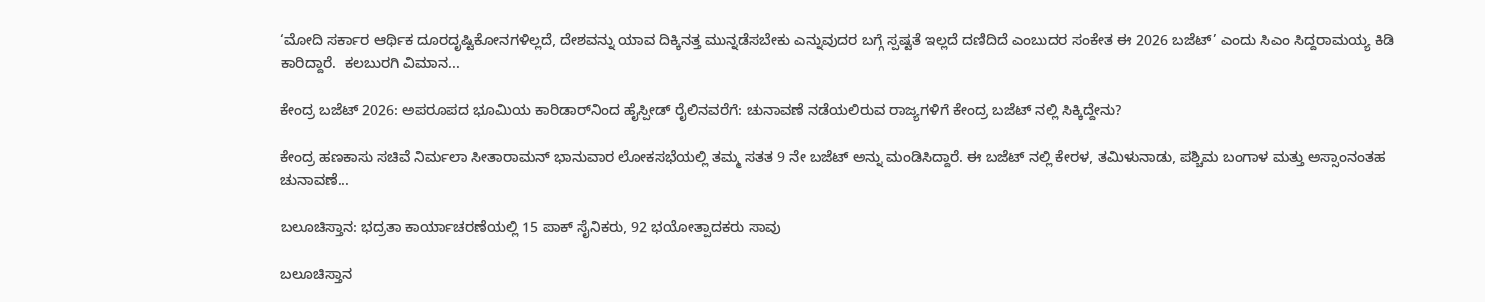‘ಮೋದಿ ಸರ್ಕಾರ ಆರ್ಥಿಕ ದೂರದೃಷ್ಟಿಕೋನಗಳಿಲ್ಲದೆ, ದೇಶವನ್ನು ಯಾವ ದಿಕ್ಕಿನತ್ತ ಮುನ್ನಡೆಸಬೇಕು ಎನ್ನುವುದರ ಬಗ್ಗೆ ಸ್ಪಷ್ಟತೆ ಇಲ್ಲದೆ ದಣಿದಿದೆ ಎಂಬುದರ ಸಂಕೇತ ಈ 2026 ಬಜೆಟ್’ ಎಂದು ಸಿಎಂ ಸಿದ್ದರಾಮಯ್ಯ ಕಿಡಿ ಕಾರಿದ್ದಾರೆ.  ಕಲಬುರಗಿ ವಿಮಾನ...

ಕೇಂದ್ರ ಬಜೆಟ್ 2026: ಅಪರೂಪದ ಭೂಮಿಯ ಕಾರಿಡಾರ್‌ನಿಂದ ಹೈಸ್ಪೀಡ್ ರೈಲಿನವರೆಗೆ: ಚುನಾವಣೆ ನಡೆಯಲಿರುವ ರಾಜ್ಯಗಳಿಗೆ ಕೇಂದ್ರ ಬಜೆಟ್ ನಲ್ಲಿ ಸಿಕ್ಕಿದ್ದೇನು?

ಕೇಂದ್ರ ಹಣಕಾಸು ಸಚಿವೆ ನಿರ್ಮಲಾ ಸೀತಾರಾಮನ್ ಭಾನುವಾರ ಲೋಕಸಭೆಯಲ್ಲಿ ತಮ್ಮ ಸತತ 9 ನೇ ಬಜೆಟ್ ಅನ್ನು ಮಂಡಿಸಿದ್ದಾರೆ. ಈ ಬಜೆಟ್ ನಲ್ಲಿ ಕೇರಳ, ತಮಿಳುನಾಡು, ಪಶ್ಚಿಮ ಬಂಗಾಳ ಮತ್ತು ಅಸ್ಸಾಂನಂತಹ ಚುನಾವಣೆ...

ಬಲೂಚಿಸ್ತಾನ: ಭದ್ರತಾ ಕಾರ್ಯಾಚರಣೆಯಲ್ಲಿ 15 ಪಾಕ್ ಸೈನಿಕರು, 92 ಭಯೋತ್ಪಾದಕರು ಸಾವು

ಬಲೂಚಿಸ್ತಾನ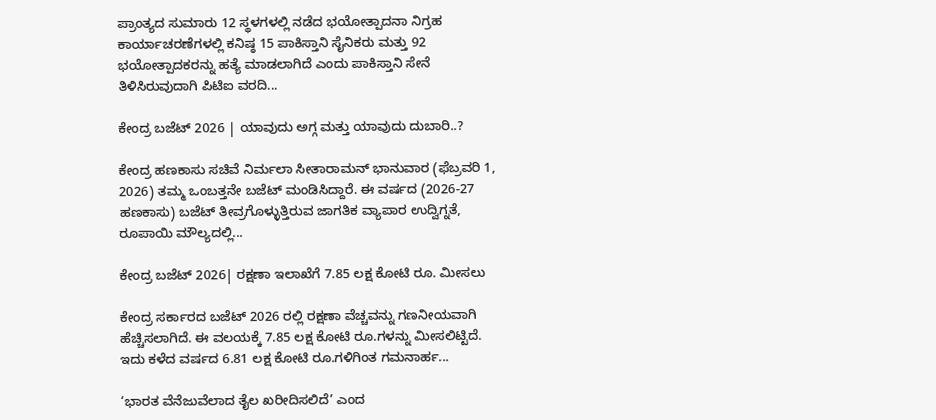ಪ್ರಾಂತ್ಯದ ಸುಮಾರು 12 ಸ್ಥಳಗಳಲ್ಲಿ ನಡೆದ ಭಯೋತ್ಪಾದನಾ ನಿಗ್ರಹ ಕಾರ್ಯಾಚರಣೆಗಳಲ್ಲಿ ಕನಿಷ್ಠ 15 ಪಾಕಿಸ್ತಾನಿ ಸೈನಿಕರು ಮತ್ತು 92 ಭಯೋತ್ಪಾದಕರನ್ನು ಹತ್ಯೆ ಮಾಡಲಾಗಿದೆ ಎಂದು ಪಾಕಿಸ್ತಾನಿ ಸೇನೆ ತಿಳಿಸಿರುವುದಾಗಿ ಪಿಟಿಐ ವರದಿ...

ಕೇಂದ್ರ ಬಜೆಟ್ 2026 | ಯಾವುದು ಅಗ್ಗ ಮತ್ತು ಯಾವುದು ದುಬಾರಿ..?

ಕೇಂದ್ರ ಹಣಕಾಸು ಸಚಿವೆ ನಿರ್ಮಲಾ ಸೀತಾರಾಮನ್ ಭಾನುವಾರ (ಫೆಬ್ರವರಿ 1, 2026) ತಮ್ಮ ಒಂಬತ್ತನೇ ಬಜೆಟ್ ಮಂಡಿಸಿದ್ದಾರೆ. ಈ ವರ್ಷದ (2026-27 ಹಣಕಾಸು) ಬಜೆಟ್ ತೀವ್ರಗೊಳ್ಳುತ್ತಿರುವ ಜಾಗತಿಕ ವ್ಯಾಪಾರ ಉದ್ವಿಗ್ನತೆ, ರೂಪಾಯಿ ಮೌಲ್ಯದಲ್ಲಿ...

ಕೇಂದ್ರ ಬಜೆಟ್ 2026| ರಕ್ಷಣಾ ಇಲಾಖೆಗೆ 7.85 ಲಕ್ಷ ಕೋಟಿ ರೂ. ಮೀಸಲು

ಕೇಂದ್ರ ಸರ್ಕಾರದ ಬಜೆಟ್ 2026 ರಲ್ಲಿ ರಕ್ಷಣಾ ವೆಚ್ಚವನ್ನು ಗಣನೀಯವಾಗಿ ಹೆಚ್ಚಿಸಲಾಗಿದೆ. ಈ ವಲಯಕ್ಕೆ 7.85 ಲಕ್ಷ ಕೋಟಿ ರೂ.ಗಳನ್ನು ಮೀಸಲಿಟ್ಟಿದೆ. ಇದು ಕಳೆದ ವರ್ಷದ 6.81 ಲಕ್ಷ ಕೋಟಿ ರೂ.ಗಳಿಗಿಂತ ಗಮನಾರ್ಹ...

‘ಭಾರತ ವೆನೆಜುವೆಲಾದ ತೈಲ ಖರೀದಿಸಲಿದೆ’ ಎಂದ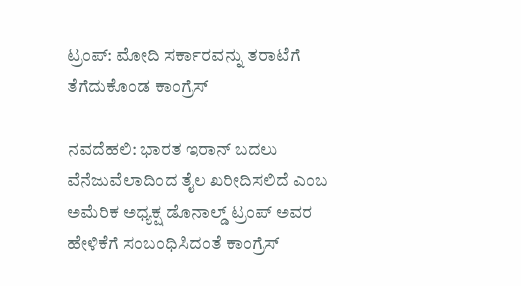ಟ್ರಂಪ್: ಮೋದಿ ಸರ್ಕಾರವನ್ನು ತರಾಟೆಗೆ ತೆಗೆದುಕೊಂಡ ಕಾಂಗ್ರೆಸ್

ನವದೆಹಲಿ: ಭಾರತ ಇರಾನ್ ಬದಲು ವೆನೆಜುವೆಲಾದಿಂದ ತೈಲ ಖರೀದಿಸಲಿದೆ ಎಂಬ ಅಮೆರಿಕ ಅಧ್ಯಕ್ಷ ಡೊನಾಲ್ಡ್ ಟ್ರಂಪ್ ಅವರ ಹೇಳಿಕೆಗೆ ಸಂಬಂಧಿಸಿದಂತೆ ಕಾಂಗ್ರೆಸ್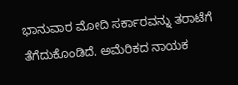ಭಾನುವಾರ ಮೋದಿ ಸರ್ಕಾರವನ್ನು ತರಾಟೆಗೆ ತೆಗೆದುಕೊಂಡಿದೆ. ಅಮೆರಿಕದ ನಾಯಕ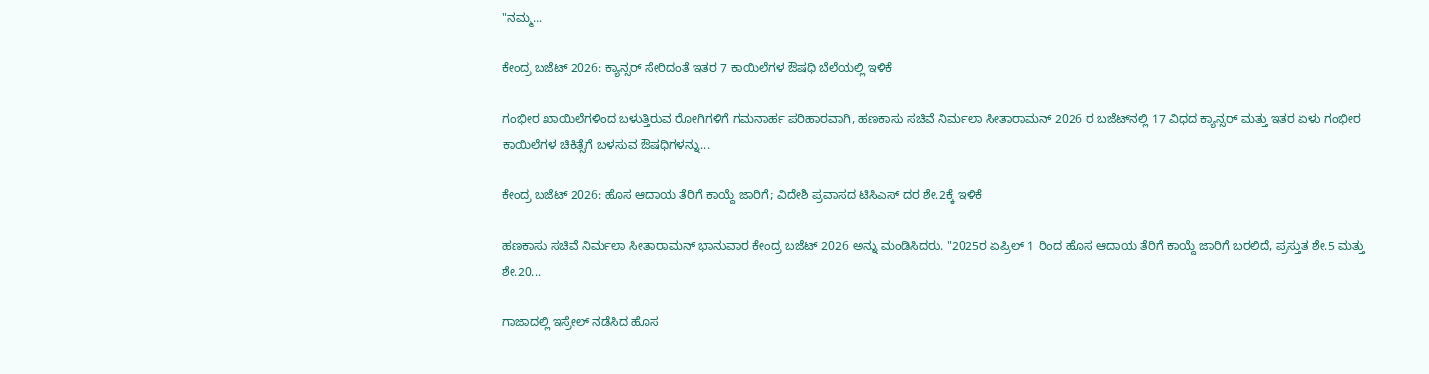"ನಮ್ಮ...

ಕೇಂದ್ರ ಬಜೆಟ್ 2026: ಕ್ಯಾನ್ಸರ್ ಸೇರಿದಂತೆ ಇತರ 7 ಕಾಯಿಲೆಗಳ ಔಷಧಿ ಬೆಲೆಯಲ್ಲಿ ಇಳಿಕೆ

ಗಂಭೀರ ಖಾಯಿಲೆಗಳಿಂದ ಬಳುತ್ತಿರುವ ರೋಗಿಗಳಿಗೆ ಗಮನಾರ್ಹ ಪರಿಹಾರವಾಗಿ, ಹಣಕಾಸು ಸಚಿವೆ ನಿರ್ಮಲಾ ಸೀತಾರಾಮನ್ 2026 ರ ಬಜೆಟ್‌ನಲ್ಲಿ 17 ವಿಧದ ಕ್ಯಾನ್ಸರ್ ಮತ್ತು ಇತರ ಏಳು ಗಂಭೀರ ಕಾಯಿಲೆಗಳ ಚಿಕಿತ್ಸೆಗೆ ಬಳಸುವ ಔಷಧಿಗಳನ್ನು...

ಕೇಂದ್ರ ಬಜೆಟ್ 2026: ಹೊಸ ಆದಾಯ ತೆರಿಗೆ ಕಾಯ್ದೆ ಜಾರಿಗೆ; ವಿದೇಶಿ ಪ್ರವಾಸದ ಟಿಸಿಎಸ್ ದರ ಶೇ.2ಕ್ಕೆ ಇಳಿಕೆ

ಹಣಕಾಸು ಸಚಿವೆ ನಿರ್ಮಲಾ ಸೀತಾರಾಮನ್ ಭಾನುವಾರ ಕೇಂದ್ರ ಬಜೆಟ್ 2026 ಅನ್ನು ಮಂಡಿಸಿದರು. "2025ರ ಏಪ್ರಿಲ್ 1 ರಿಂದ ಹೊಸ ಆದಾಯ ತೆರಿಗೆ ಕಾಯ್ದೆ ಜಾರಿಗೆ ಬರಲಿದೆ, ಪ್ರಸ್ತುತ ಶೇ.5 ಮತ್ತು ಶೇ.20...

ಗಾಜಾದಲ್ಲಿ ಇಸ್ರೇಲ್ ನಡೆಸಿದ ಹೊಸ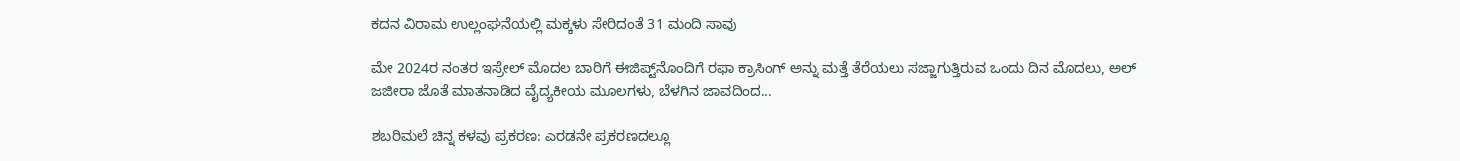ಕದನ ವಿರಾಮ ಉಲ್ಲಂಘನೆಯಲ್ಲಿ ಮಕ್ಕಳು ಸೇರಿದಂತೆ 31 ಮಂದಿ ಸಾವು

ಮೇ 2024ರ ನಂತರ ಇಸ್ರೇಲ್ ಮೊದಲ ಬಾರಿಗೆ ಈಜಿಪ್ಟ್‌ನೊಂದಿಗೆ ರಫಾ ಕ್ರಾಸಿಂಗ್ ಅನ್ನು ಮತ್ತೆ ತೆರೆಯಲು ಸಜ್ಜಾಗುತ್ತಿರುವ ಒಂದು ದಿನ ಮೊದಲು, ಅಲ್ ಜಜೀರಾ ಜೊತೆ ಮಾತನಾಡಿದ ವೈದ್ಯಕೀಯ ಮೂಲಗಳು, ಬೆಳಗಿನ ಜಾವದಿಂದ...

ಶಬರಿಮಲೆ ಚಿನ್ನ ಕಳವು ಪ್ರಕರಣ: ಎರಡನೇ ಪ್ರಕರಣದಲ್ಲೂ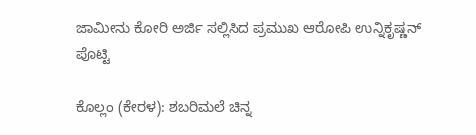ಜಾಮೀನು ಕೋರಿ ಅರ್ಜಿ ಸಲ್ಲಿಸಿದ ಪ್ರಮುಖ ಆರೋಪಿ ಉನ್ನಿಕೃಷ್ಣನ್ ಪೊಟ್ಟಿ

ಕೊಲ್ಲಂ (ಕೇರಳ): ಶಬರಿಮಲೆ ಚಿನ್ನ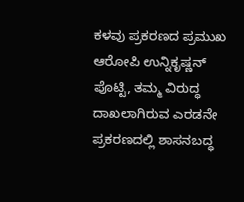ಕಳವು ಪ್ರಕರಣದ ಪ್ರಮುಖ ಆರೋಪಿ ಉನ್ನಿಕೃಷ್ಣನ್ ಪೊಟ್ಟಿ, ತಮ್ಮ ವಿರುದ್ಧ ದಾಖಲಾಗಿರುವ ಎರಡನೇ ಪ್ರಕರಣದಲ್ಲಿ ಶಾಸನಬದ್ಧ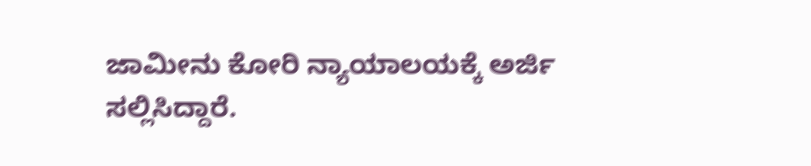ಜಾಮೀನು ಕೋರಿ ನ್ಯಾಯಾಲಯಕ್ಕೆ ಅರ್ಜಿ ಸಲ್ಲಿಸಿದ್ದಾರೆ.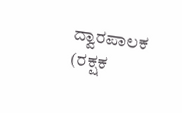ದ್ವಾರಪಾಲಕ (ರಕ್ಷಕ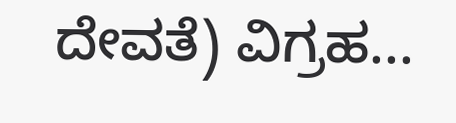ದೇವತೆ) ವಿಗ್ರಹ...